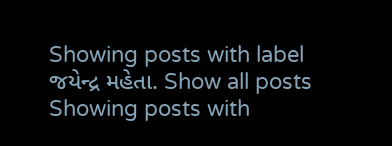Showing posts with label જયેન્દ્ર મહેતા. Show all posts
Showing posts with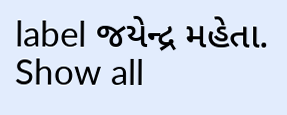label જયેન્દ્ર મહેતા. Show all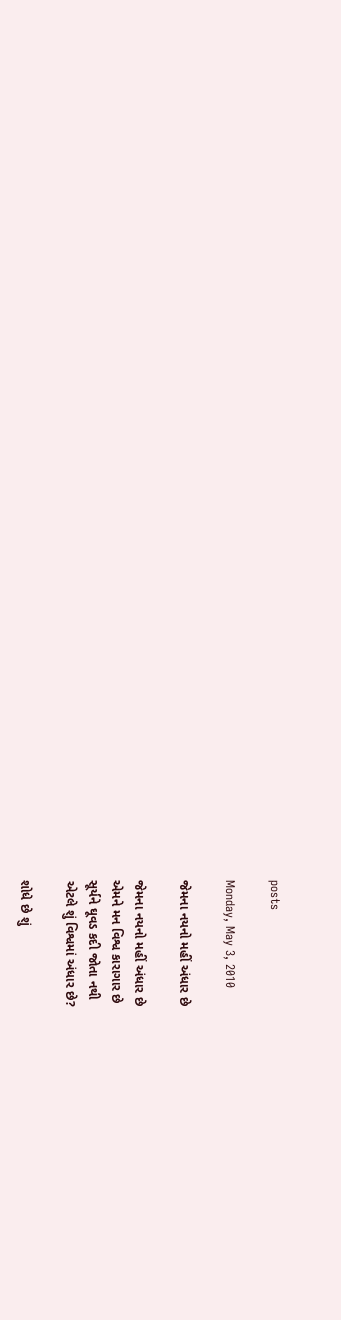posts

Monday, May 3, 2010

જેમના નયનો મહીં અંધાર છે

જેમના નયનો મહીં અંધાર છે
એમને મન વિશ્વ કારાગાર છે
સૂર્યને ઘૂવડ કદી જોતા નથી
એટલે શું વિશ્વમાં અંધાર છે?

શોધે છે શું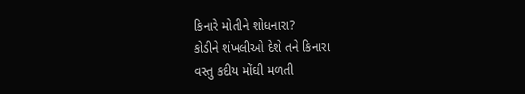કિનારે મોતીને શોધનારા?
કોડીને શંખલીઓ દેશે તને કિનારા
વસ્તુ કદીય મોંઘી મળતી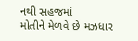નથી સહજમાં
મોતીને મેળવે છે મઝધાર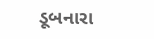ડૂબનારા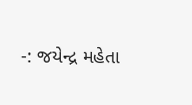-: જયેન્દ્ર મહેતા